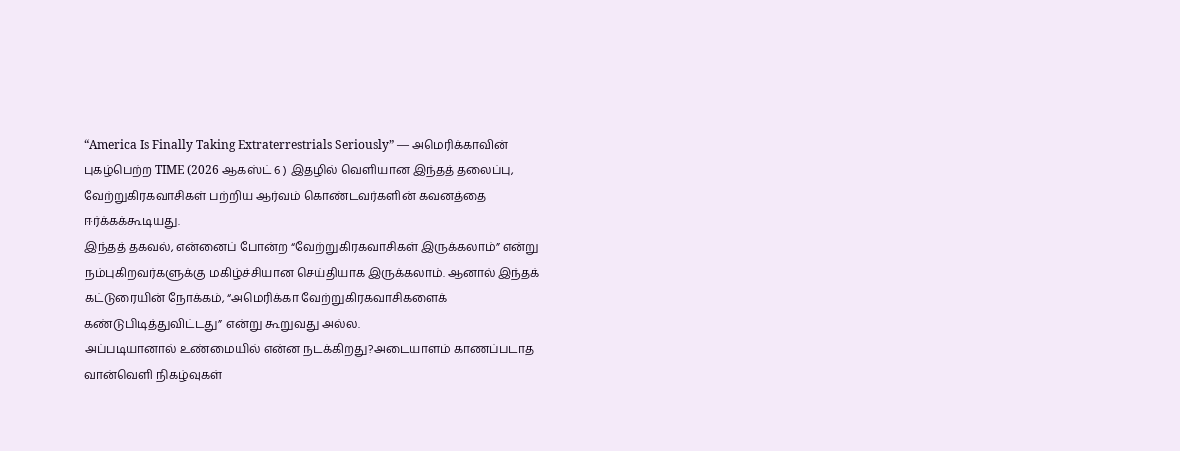“America Is Finally Taking Extraterrestrials Seriously” — அமெரிக்காவின் புகழ்பெற்ற TIME (2026 ஆகஸ்ட் 6 ) இதழில் வெளியான இந்தத் தலைப்பு, வேற்றுகிரகவாசிகள் பற்றிய ஆர்வம் கொண்டவர்களின் கவனத்தை ஈர்க்கக்கூடியது.
இந்தத் தகவல், என்னைப் போன்ற “வேற்றுகிரகவாசிகள் இருக்கலாம்” என்று நம்புகிறவர்களுக்கு மகிழ்ச்சியான செய்தியாக இருக்கலாம். ஆனால் இந்தக் கட்டுரையின் நோக்கம், “அமெரிக்கா வேற்றுகிரகவாசிகளைக் கண்டுபிடித்துவிட்டது” என்று கூறுவது அல்ல.
அப்படியானால் உண்மையில் என்ன நடக்கிறது?அடையாளம் காணப்படாத வான்வெளி நிகழ்வுகள்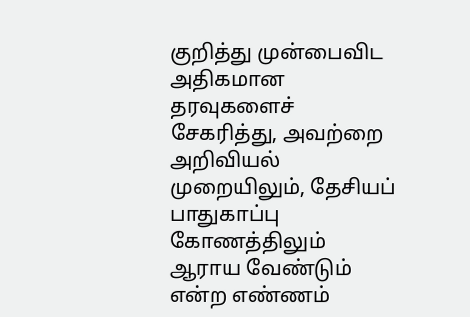குறித்து முன்பைவிட அதிகமான தரவுகளைச் சேகரித்து, அவற்றை அறிவியல் முறையிலும், தேசியப் பாதுகாப்பு கோணத்திலும் ஆராய வேண்டும் என்ற எண்ணம்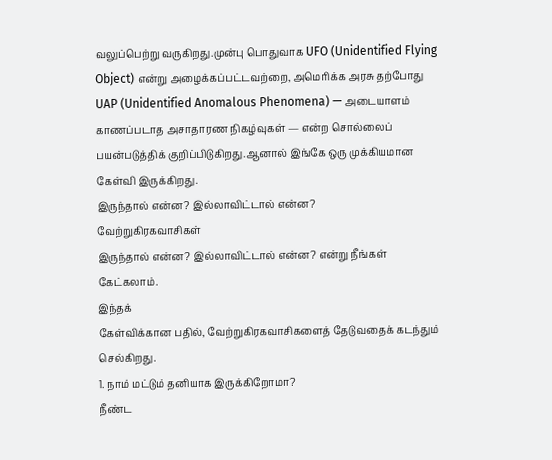வலுப்பெற்று வருகிறது.முன்பு பொதுவாக UFO (Unidentified Flying Object) என்று அழைக்கப்பட்டவற்றை, அமெரிக்க அரசு தற்போது UAP (Unidentified Anomalous Phenomena) — அடையாளம் காணப்படாத அசாதாரண நிகழ்வுகள் — என்ற சொல்லைப் பயன்படுத்திக் குறிப்பிடுகிறது.ஆனால் இங்கே ஒரு முக்கியமான கேள்வி இருக்கிறது.
இருந்தால் என்ன? இல்லாவிட்டால் என்ன?
வேற்றுகிரகவாசிகள்
இருந்தால் என்ன? இல்லாவிட்டால் என்ன? என்று நீங்கள் கேட்கலாம்.
இந்தக்
கேள்விக்கான பதில், வேற்றுகிரகவாசிகளைத் தேடுவதைக் கடந்தும் செல்கிறது.
1. நாம் மட்டும் தனியாக இருக்கிறோமா?
நீண்ட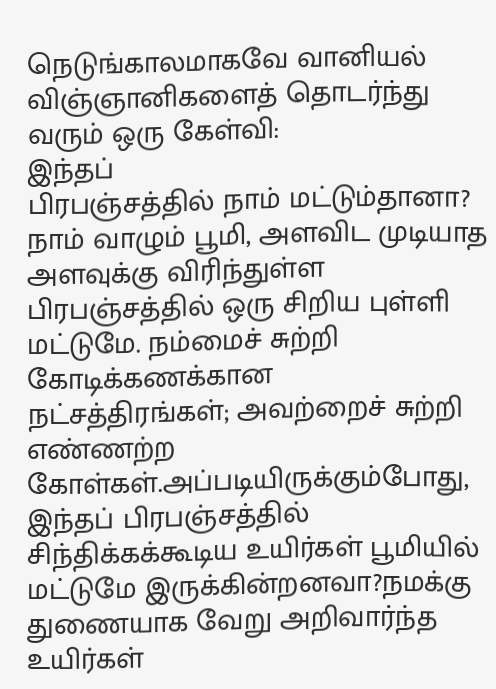நெடுங்காலமாகவே வானியல் விஞ்ஞானிகளைத் தொடர்ந்து வரும் ஒரு கேள்வி:
இந்தப்
பிரபஞ்சத்தில் நாம் மட்டும்தானா? நாம் வாழும் பூமி, அளவிட முடியாத அளவுக்கு விரிந்துள்ள
பிரபஞ்சத்தில் ஒரு சிறிய புள்ளி மட்டுமே. நம்மைச் சுற்றி கோடிக்கணக்கான
நட்சத்திரங்கள்; அவற்றைச் சுற்றி எண்ணற்ற
கோள்கள்.அப்படியிருக்கும்போது, இந்தப் பிரபஞ்சத்தில்
சிந்திக்கக்கூடிய உயிர்கள் பூமியில் மட்டுமே இருக்கின்றனவா?நமக்கு
துணையாக வேறு அறிவார்ந்த உயிர்கள்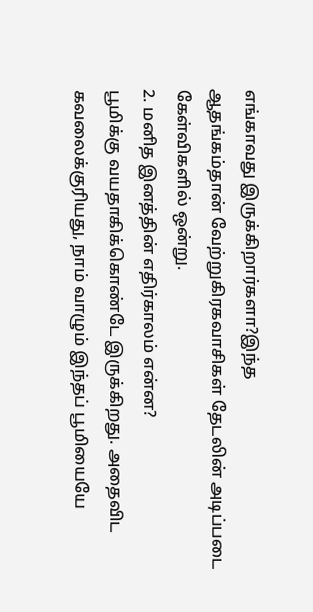எங்காவது இருக்கிறார்களா?இந்த
ஆதங்கம்தான் வேற்றுகிரகவாசிகள் தேடலின் அடிப்படை கேள்விகளில் ஒன்று.
2. மனித இனத்தின் எதிர்காலம் என்ன?
பூமிக்கு வயதாகிக்கொண்டே இருக்கிறது. அதைவிட கவலைக்குரியது, நாம் வாழும் இந்தப் பூமியையே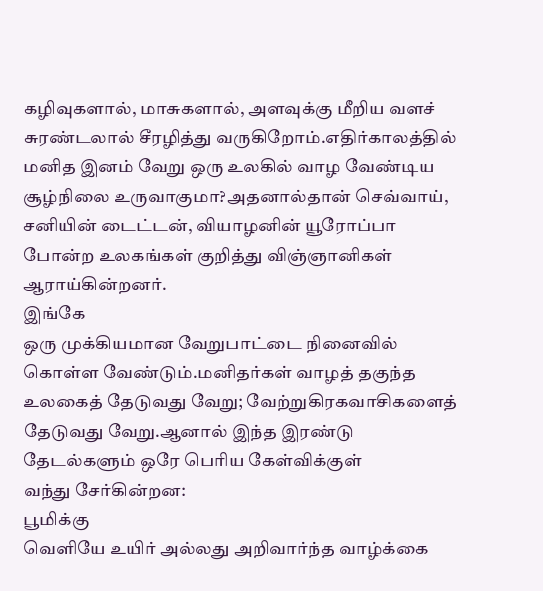கழிவுகளால், மாசுகளால், அளவுக்கு மீறிய வளச் சுரண்டலால் சீரழித்து வருகிறோம்.எதிர்காலத்தில் மனித இனம் வேறு ஒரு உலகில் வாழ வேண்டிய சூழ்நிலை உருவாகுமா?அதனால்தான் செவ்வாய், சனியின் டைட்டன், வியாழனின் யூரோப்பா போன்ற உலகங்கள் குறித்து விஞ்ஞானிகள் ஆராய்கின்றனர்.
இங்கே
ஒரு முக்கியமான வேறுபாட்டை நினைவில் கொள்ள வேண்டும்.மனிதர்கள் வாழத் தகுந்த
உலகைத் தேடுவது வேறு; வேற்றுகிரகவாசிகளைத் தேடுவது வேறு.ஆனால் இந்த இரண்டு தேடல்களும் ஒரே பெரிய கேள்விக்குள்
வந்து சேர்கின்றன:
பூமிக்கு
வெளியே உயிர் அல்லது அறிவார்ந்த வாழ்க்கை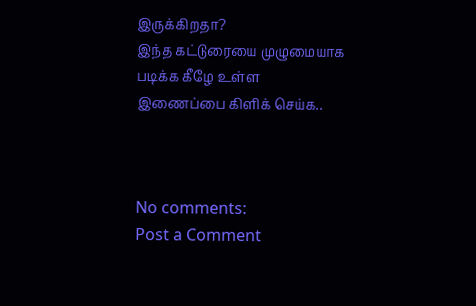இருக்கிறதா?
இந்த கட்டுரையை முழுமையாக
படிக்க கீழே உள்ள இணைப்பை கிளிக் செய்க..



No comments:
Post a Comment